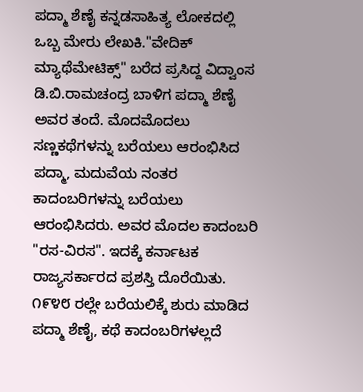ಪದ್ಮಾ ಶೆಣೈ ಕನ್ನಡಸಾಹಿತ್ಯ ಲೋಕದಲ್ಲಿ ಒಬ್ಬ ಮೇರು ಲೇಖಕಿ."ವೇದಿಕ್ ಮ್ಯಾಥೆಮೇಟಿಕ್ಸ್" ಬರೆದ ಪ್ರಸಿದ್ದ ವಿದ್ವಾಂಸ ಡಿ.ಬಿ.ರಾಮಚಂದ್ರ ಬಾಳಿಗ ಪದ್ಮಾ ಶೆಣೈ ಅವರ ತಂದೆ. ಮೊದಮೊದಲು ಸಣ್ಣಕಥೆಗಳನ್ನು ಬರೆಯಲು ಆರಂಭಿಸಿದ ಪದ್ಮಾ, ಮದುವೆಯ ನಂತರ ಕಾದಂಬರಿಗಳನ್ನು ಬರೆಯಲು ಆರಂಭಿಸಿದರು. ಅವರ ಮೊದಲ ಕಾದಂಬರಿ "ರಸ-ವಿರಸ". ಇದಕ್ಕೆ ಕರ್ನಾಟಕ ರಾಜ್ಯಸರ್ಕಾರದ ಪ್ರಶಸ್ತಿ ದೊರೆಯಿತು. ೧೯೪೮ ರಲ್ಲೇ ಬರೆಯಲಿಕ್ಕೆ ಶುರು ಮಾಡಿದ ಪದ್ಮಾ ಶೆಣೈ, ಕಥೆ ಕಾದಂಬರಿಗಳಲ್ಲದೆ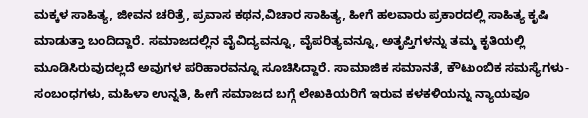ಮಕ್ಕಳ ಸಾಹಿತ್ಯ, ಜೀವನ ಚರಿತ್ರೆ, ಪ್ರವಾಸ ಕಥನ,ವಿಚಾರ ಸಾಹಿತ್ಯ, ಹೀಗೆ ಹಲವಾರು ಪ್ರಕಾರದಲ್ಲಿ ಸಾಹಿತ್ಯ ಕೃಷಿ ಮಾಡುತ್ತಾ ಬಂದಿದ್ದಾರೆ. ಸಮಾಜದಲ್ಲಿನ ವೈವಿದ್ಯವನ್ನೂ, ವೈಪರಿತ್ಯವನ್ನೂ, ಅತೃಪ್ತಿಗಳನ್ನು ತಮ್ಮ ಕೃತಿಯಲ್ಲಿ ಮೂಡಿಸಿರುವುದಲ್ಲದೆ ಅವುಗಳ ಪರಿಹಾರವನ್ನೂ ಸೂಚಿಸಿದ್ದಾರೆ. ಸಾಮಾಜಿಕ ಸಮಾನತೆ, ಕೌಟುಂಬಿಕ ಸಮಸ್ಯೆಗಳು-ಸಂಬಂಧಗಳು, ಮಹಿಳಾ ಉನ್ನತಿ, ಹೀಗೆ ಸಮಾಜದ ಬಗ್ಗೆ ಲೇಖಕಿಯರಿಗೆ ಇರುವ ಕಳಕಳಿಯನ್ನು ನ್ಯಾಯವೂ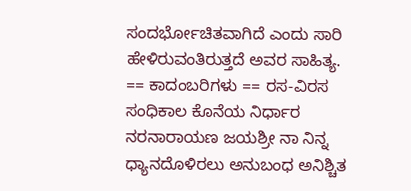ಸಂದರ್ಭೋಚಿತವಾಗಿದೆ ಎಂದು ಸಾರಿ ಹೇಳಿರುವಂತಿರುತ್ತದೆ ಅವರ ಸಾಹಿತ್ಯ. == ಕಾದಂಬರಿಗಳು == ರಸ-ವಿರಸ ಸಂಧಿಕಾಲ ಕೊನೆಯ ನಿರ್ಧಾರ ನರನಾರಾಯಣ ಜಯಶ್ರೀ ನಾ ನಿನ್ನ ಧ್ಯಾನದೊಳಿರಲು ಅನುಬಂಧ ಅನಿಶ್ಚಿತ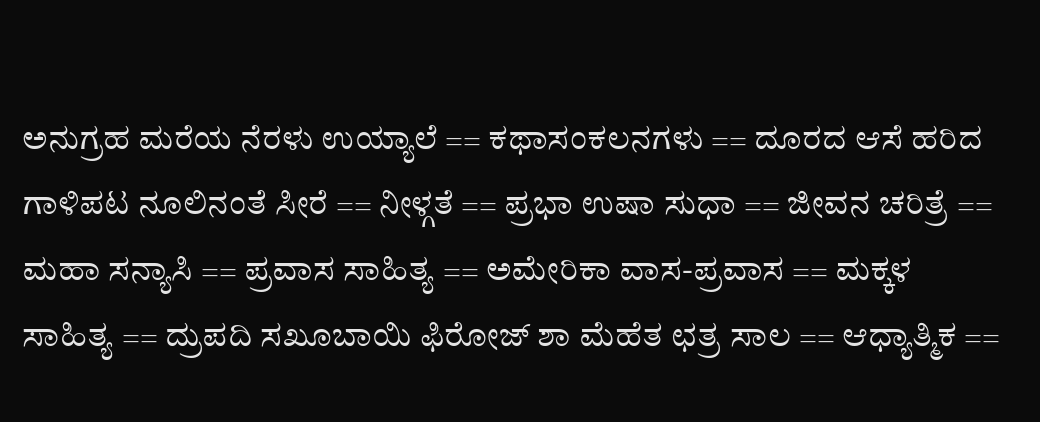ಅನುಗ್ರಹ ಮರೆಯ ನೆರಳು ಉಯ್ಯಾಲೆ == ಕಥಾಸಂಕಲನಗಳು == ದೂರದ ಆಸೆ ಹರಿದ ಗಾಳಿಪಟ ನೂಲಿನಂತೆ ಸೀರೆ == ನೀಳ್ಗತೆ == ಪ್ರಭಾ ಉಷಾ ಸುಧಾ == ಜೀವನ ಚರಿತ್ರೆ == ಮಹಾ ಸನ್ಯಾಸಿ == ಪ್ರವಾಸ ಸಾಹಿತ್ಯ == ಅಮೇರಿಕಾ ವಾಸ-ಪ್ರವಾಸ == ಮಕ್ಕಳ ಸಾಹಿತ್ಯ == ದ್ರುಪದಿ ಸಖೂಬಾಯಿ ಫಿರೋಜ್ ಶಾ ಮೆಹೆತ ಛತ್ರ ಸಾಲ == ಆಧ್ಯಾತ್ಮಿಕ ==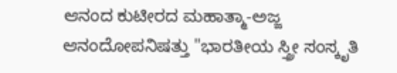ಆನಂದ ಕುಟೀರದ ಮಹಾತ್ಮಾ-ಅಜ್ಜ ಆನಂದೋಪನಿಷತ್ತು "ಭಾರತೀಯ ಸ್ತ್ರೀ ಸಂಸ್ಕೃತಿ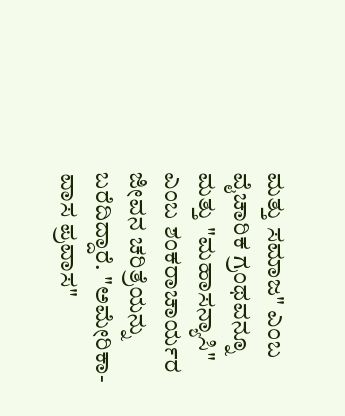ಮತ್ತು ಸಮಾಜ" ಎಂಬ ವೈಚಾರಿಕ ಗ್ರಂಥವನ್ನೂ ಮತ್ತು "ಮಹಾಸನ್ಯಾಸಿ" ಎಂಬ ಶಂಕರಾಚಾರ್ಯರ ಜೀವನ ಚರಿತ್ರೆಯನ್ನು ಬರೆದಿದ್ದಾರೆ. "ಅಮೇರಿಕಾ-ವಾಸ ಪ್ರವಾಸ"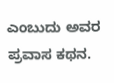ಎಂಬುದು ಅವರ ಪ್ರವಾಸ ಕಥನ.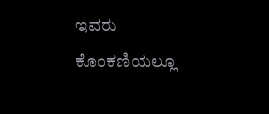ಇವರು ಕೊಂಕಣಿಯಲ್ಲೂ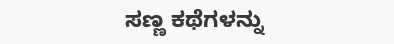ಸಣ್ಣ ಕಥೆಗಳನ್ನು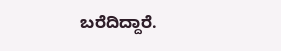ಬರೆದಿದ್ದಾರೆ.